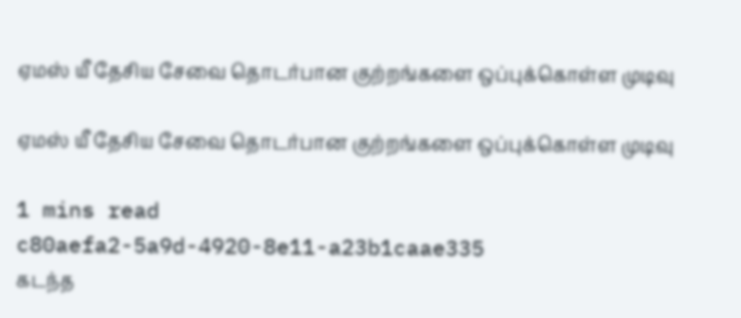ஏமஸ் யீ தேசிய சேவை தொடர்பான குற்றங்களை ஒப்புக்கொள்ள முடிவு

ஏமஸ் யீ தேசிய சேவை தொடர்பான குற்றங்களை ஒப்புக்கொள்ள முடிவு

1 mins read
c80aefa2-5a9d-4920-8e11-a23b1caae335
கடந்த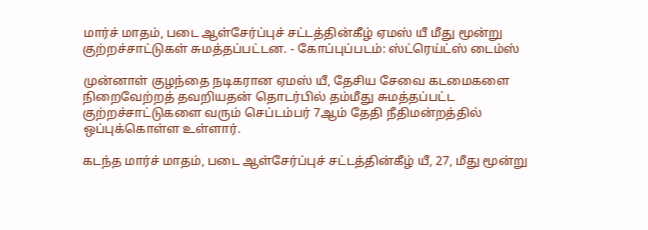மார்ச் மாதம், படை ஆள்சேர்ப்புச் சட்டத்தின்கீழ் ஏமஸ் யீ மீது மூன்று குற்றச்சாட்டுகள் சுமத்தப்பட்டன. - கோப்புப்படம்: ஸ்ட்ரெய்ட்ஸ் டைம்ஸ்

முன்னாள் குழந்தை நடிகரான ஏமஸ் யீ, தேசிய சேவை கடமைகளை நிறைவேற்றத் தவறியதன் தொடர்பில் தம்மீது சுமத்தப்பட்ட குற்றச்சாட்டுகளை வரும் செப்டம்பர் 7ஆம் தேதி நீதிமன்றத்தில் ஒப்புக்கொள்ள உள்ளார்.

கடந்த மார்ச் மாதம், படை ஆள்சேர்ப்புச் சட்டத்தின்கீழ் யீ, 27, மீது மூன்று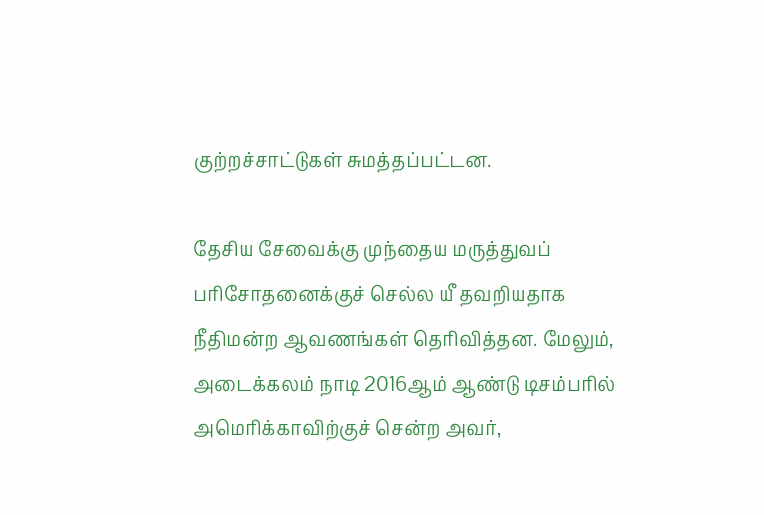குற்றச்சாட்டுகள் சுமத்தப்பட்டன.

தேசிய சேவைக்கு முந்தைய மருத்துவப் பரிசோதனைக்குச் செல்ல யீ தவறியதாக நீதிமன்ற ஆவணங்கள் தெரிவித்தன. மேலும், அடைக்கலம் நாடி 2016ஆம் ஆண்டு டிசம்பரில் அமெரிக்காவிற்குச் சென்ற அவர்,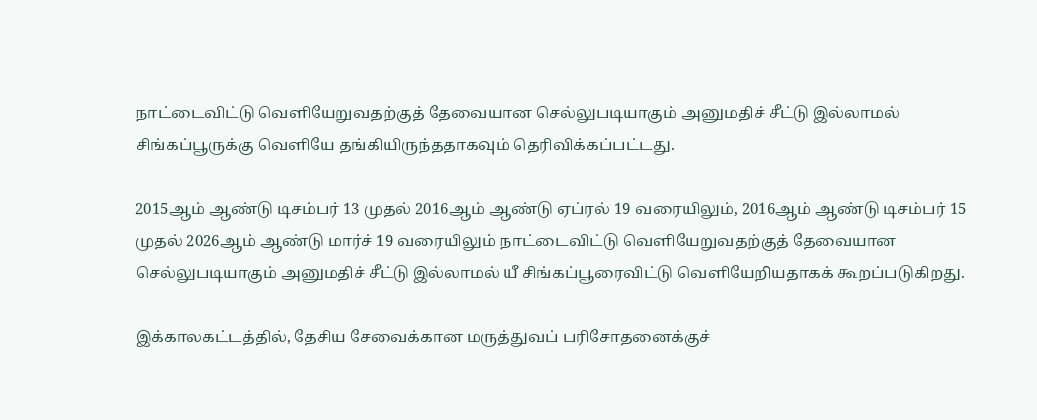நாட்டைவிட்டு வெளியேறுவதற்குத் தேவையான செல்லுபடியாகும் அனுமதிச் சீட்டு இல்லாமல் சிங்கப்பூருக்கு வெளியே தங்கியிருந்ததாகவும் தெரிவிக்கப்பட்டது.

2015ஆம் ஆண்டு டிசம்பர் 13 முதல் 2016ஆம் ஆண்டு ஏப்ரல் 19 வரையிலும், 2016ஆம் ஆண்டு டிசம்பர் 15 முதல் 2026ஆம் ஆண்டு மார்ச் 19 வரையிலும் நாட்டைவிட்டு வெளியேறுவதற்குத் தேவையான செல்லுபடியாகும் அனுமதிச் சீட்டு இல்லாமல் யீ சிங்கப்பூரைவிட்டு வெளியேறியதாகக் கூறப்படுகிறது.

இக்காலகட்டத்தில், தேசிய சேவைக்கான மருத்துவப் பரிசோதனைக்குச்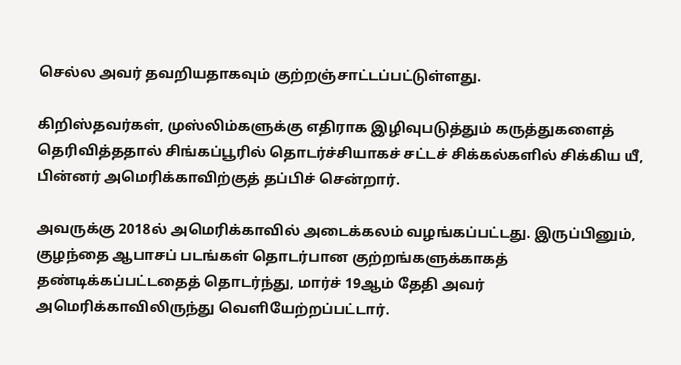செல்ல அவர் தவறியதாகவும் குற்றஞ்சாட்டப்பட்டுள்ளது.

கிறிஸ்தவர்கள், முஸ்லிம்களுக்கு எதிராக இழிவுபடுத்தும் கருத்துகளைத் தெரிவித்ததால் சிங்கப்பூரில் தொடர்ச்சியாகச் சட்டச் சிக்கல்களில் சிக்கிய யீ, பின்னர் அமெரிக்காவிற்குத் தப்பிச் சென்றார்.

அவருக்கு 2018ல் அமெரிக்காவில் அடைக்கலம் வழங்கப்பட்டது. இருப்பினும், குழந்தை ஆபாசப் படங்கள் தொடர்பான குற்றங்களுக்காகத் தண்டிக்கப்பட்டதைத் தொடர்ந்து, மார்ச் 19ஆம் தேதி அவர் அமெரிக்காவிலிருந்து வெளியேற்றப்பட்டார்.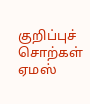குறிப்புச் சொற்கள்
ஏமஸ்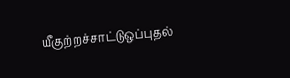யீகுற்றச்சாட்டுஒப்புதல்